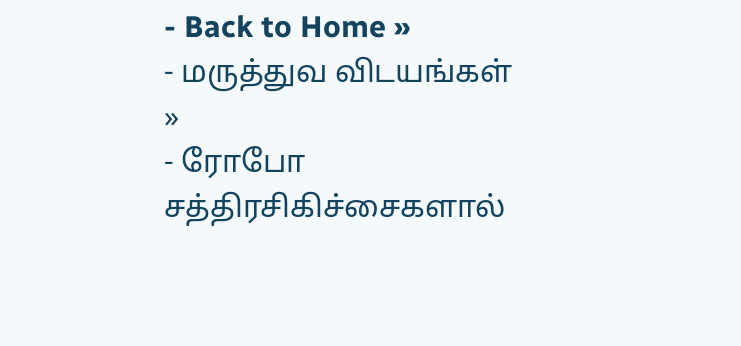- Back to Home »
- மருத்துவ விடயங்கள் »
- ரோபோ சத்திரசிகிச்சைகளால்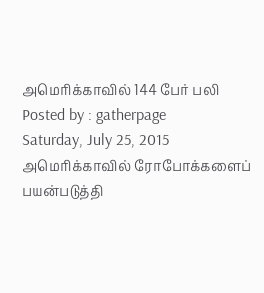அமெரிக்காவில் 144 பேர் பலி
Posted by : gatherpage
Saturday, July 25, 2015
அமெரிக்காவில் ரோபோக்களைப் பயன்படுத்தி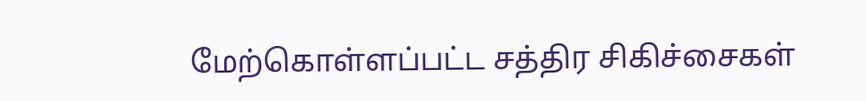மேற்கொள்ளப்பட்ட சத்திர சிகிச்சைகள்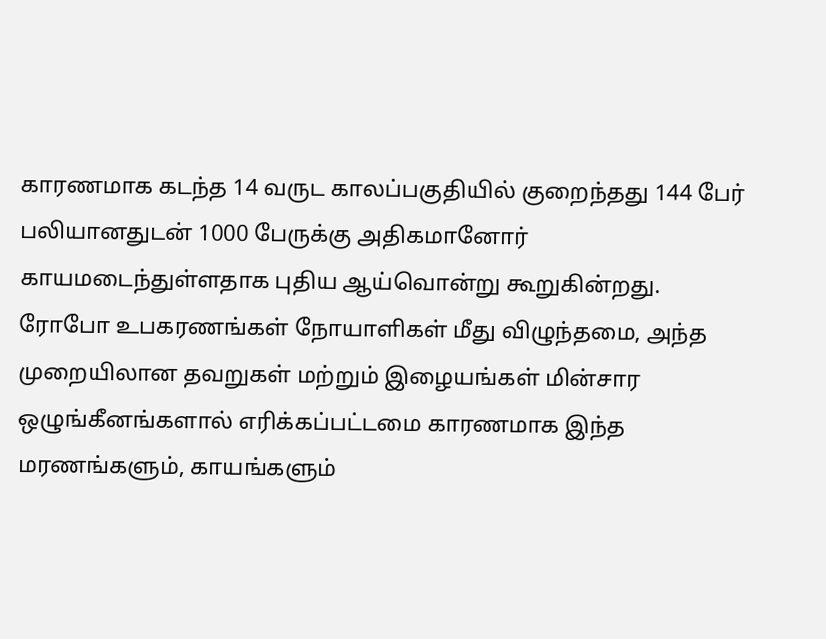காரணமாக கடந்த 14 வருட காலப்பகுதியில் குறைந்தது 144 பேர் பலியானதுடன் 1000 பேருக்கு அதிகமானோர் காயமடைந்துள்ளதாக புதிய ஆய்வொன்று கூறுகின்றது.
ரோபோ உபகரணங்கள் நோயாளிகள் மீது விழுந்தமை, அந்த முறையிலான தவறுகள் மற்றும் இழையங்கள் மின்சார ஒழுங்கீனங்களால் எரிக்கப்பட்டமை காரணமாக இந்த மரணங்களும், காயங்களும்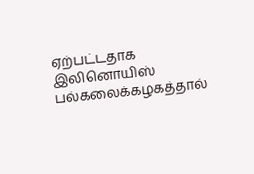ஏற்பட்டதாக இலினொயிஸ் பல்கலைக்கழகத்தால்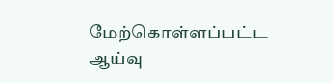மேற்கொள்ளப்பட்ட ஆய்வு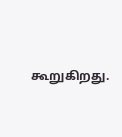கூறுகிறது.